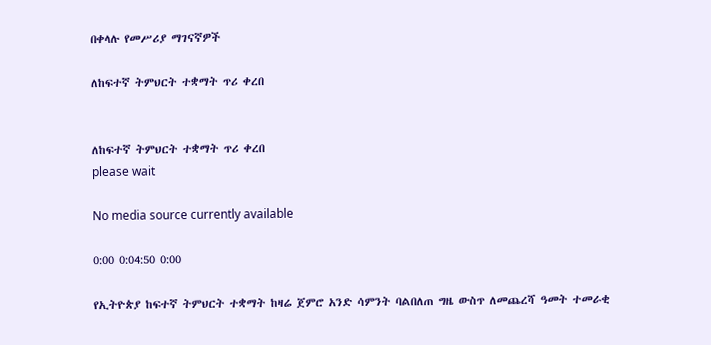በቀላሉ የመሥሪያ ማገናኛዎች

ለከፍተኛ ትምህርት ተቋማት ጥሪ ቀረበ


ለከፍተኛ ትምህርት ተቋማት ጥሪ ቀረበ
please wait

No media source currently available

0:00 0:04:50 0:00

የኢትዮጵያ ከፍተኛ ትምህርት ተቋማት ከዛሬ ጀምሮ አንድ ሳምንት ባልበለጠ ግዜ ውስጥ ለመጨረሻ ዓመት ተመራቂ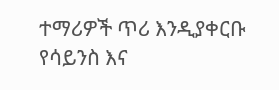ተማሪዎች ጥሪ እንዲያቀርቡ የሳይንስ እና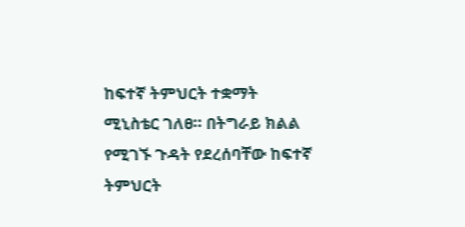ከፍተኛ ትምህርት ተቋማት ሚኒስቴር ገለፀ። በትግራይ ክልል የሚገኙ ጉዳት የደረሰባቸው ከፍተኛ ትምህርት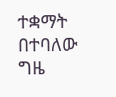ተቋማት በተባለው ግዜ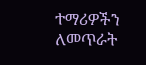ተማሪዎችን ለመጥራት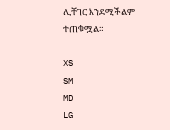ሊቸገር እንደሚችልም ተጠቁሟል።

XS
SM
MD
LG